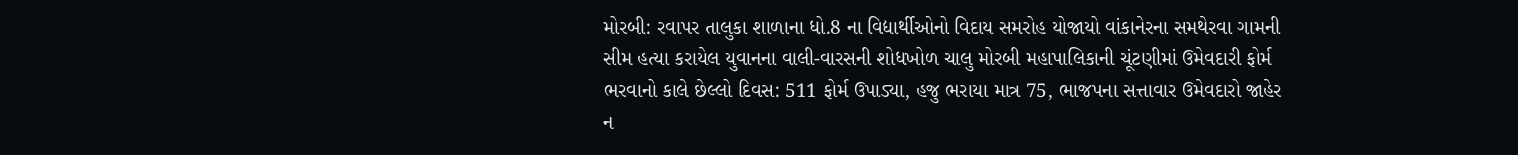મોરબી: રવાપર તાલુકા શાળાના ધો.8 ના વિદ્યાર્થીઓનો વિદાય સમરોહ યોજાયો વાંકાનેરના સમથેરવા ગામની સીમ હત્યા કરાયેલ યુવાનના વાલી-વારસની શોધખોળ ચાલુ મોરબી મહાપાલિકાની ચૂંટણીમાં ઉમેવદારી ફોર્મ ભરવાનો કાલે છેલ્લો દિવસ: 511 ફોર્મ ઉપાડ્યા, હજુ ભરાયા માત્ર 75, ભાજપના સત્તાવાર ઉમેવદારો જાહેર ન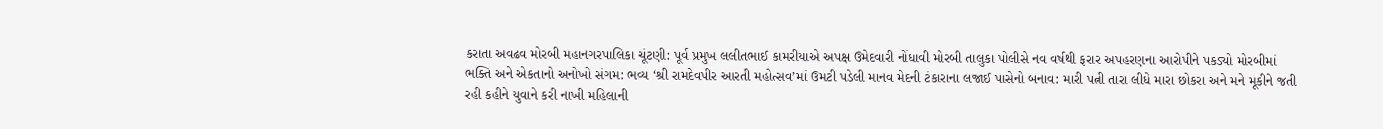કરાતા અવઢવ મોરબી મહાનગરપાલિકા ચૂંટણી: પૂર્વ પ્રમુખ લલીતભાઈ કામરીયાએ અપક્ષ ઉમેદવારી નોંધાવી મોરબી તાલુકા પોલીસે નવ વર્ષથી ફરાર અપહરણના આરોપીને પકડ્યો મોરબીમાં ભક્તિ અને એકતાનો અનોખો સંગમ: ભવ્ય ‘શ્રી રામદેવપીર આરતી મહોત્સવ’માં ઉમટી પડેલી માનવ મેદની ટંકારાના લજાઈ પાસેનો બનાવ: મારી પત્ની તારા લીધે મારા છોકરા અને મને મૂકીને જતી રહી કહીને યુવાને કરી નાખી મહિલાની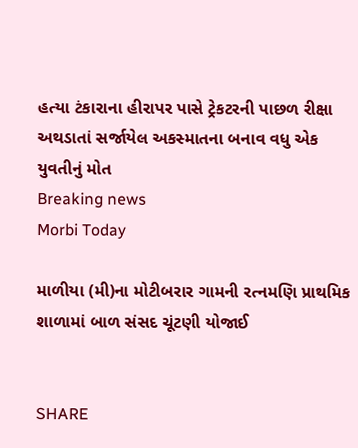હત્યા ટંકારાના હીરાપર પાસે ટ્રેકટરની પાછળ રીક્ષા અથડાતાં સર્જાયેલ અકસ્માતના બનાવ વધુ એક યુવતીનું મોત
Breaking news
Morbi Today

માળીયા (મી)ના મોટીબરાર ગામની રત્નમણિ પ્રાથમિક શાળામાં બાળ સંસદ ચૂંટણી યોજાઈ


SHARE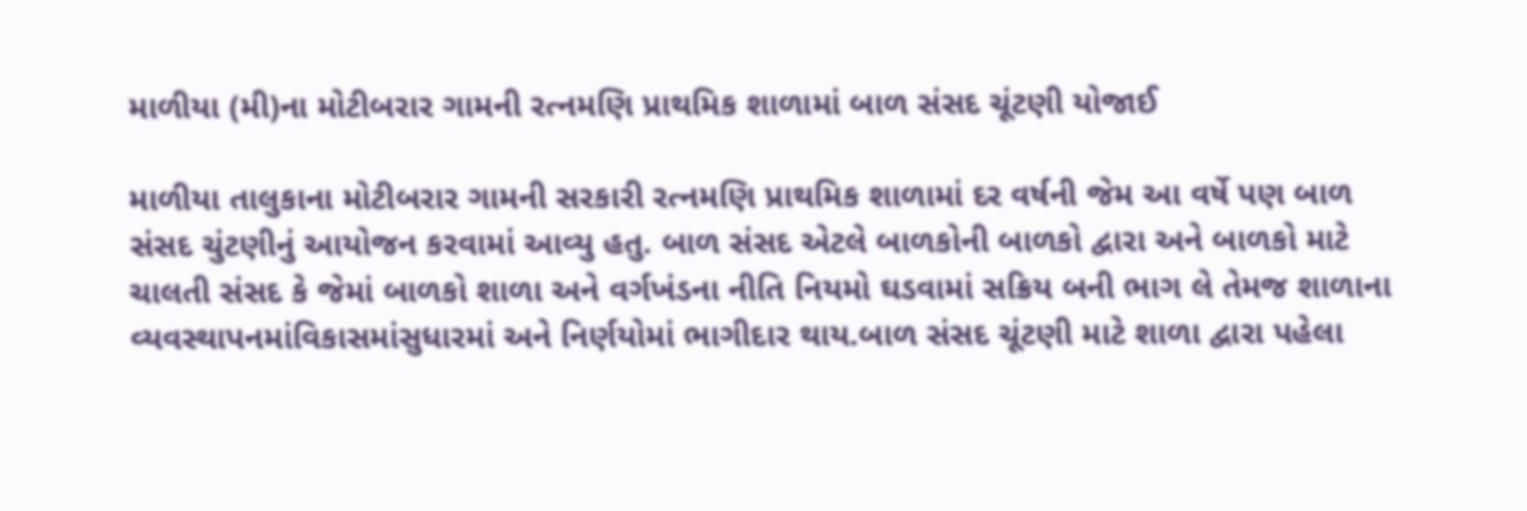માળીયા (મી)ના મોટીબરાર ગામની રત્નમણિ પ્રાથમિક શાળામાં બાળ સંસદ ચૂંટણી યોજાઈ

માળીયા તાલુકાના મોટીબરાર ગામની સરકારી રત્નમણિ પ્રાથમિક શાળામાં દર વર્ષની જેમ આ વર્ષે પણ બાળ સંસદ ચુંટણીનું આયોજન કરવામાં આવ્યુ હતુ. બાળ સંસદ એટલે બાળકોની બાળકો દ્વારા અને બાળકો માટે ચાલતી સંસદ કે જેમાં બાળકો શાળા અને વર્ગખંડના નીતિ નિયમો ઘડવામાં સક્રિય બની ભાગ લે તેમજ શાળાના વ્યવસ્થાપનમાંવિકાસમાંસુધારમાં અને નિર્ણયોમાં ભાગીદાર થાય.બાળ સંસદ ચૂંટણી માટે શાળા દ્વારા પહેલા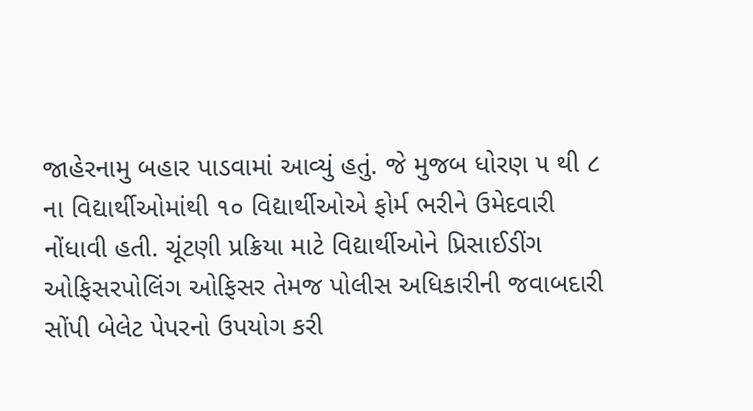જાહેરનામુ બહાર પાડવામાં આવ્યું હતું. જે મુજબ ધોરણ ૫ થી ૮ ના વિદ્યાર્થીઓમાંથી ૧૦ વિદ્યાર્થીઓએ ફોર્મ ભરીને ઉમેદવારી નોંધાવી હતી. ચૂંટણી પ્રક્રિયા માટે વિદ્યાર્થીઓને પ્રિસાઈડીંગ ઓફિસરપોલિંગ ઓફિસર તેમજ પોલીસ અધિકારીની જવાબદારી સોંપી બેલેટ પેપરનો ઉપયોગ કરી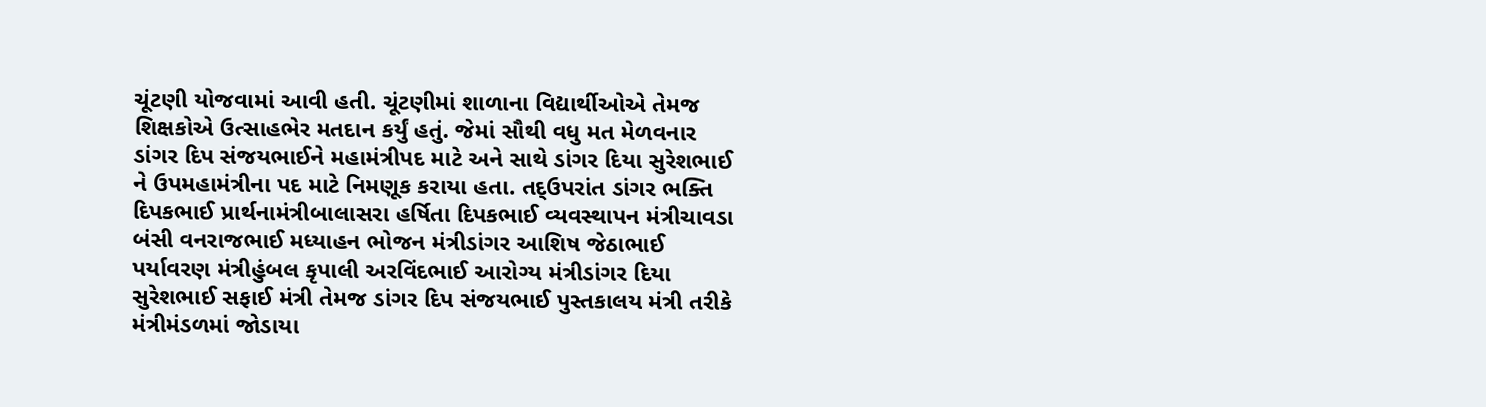ચૂંટણી યોજવામાં આવી હતી. ચૂંટણીમાં શાળાના વિદ્યાર્થીઓએ તેમજ શિક્ષકોએ ઉત્સાહભેર મતદાન કર્યું હતું. જેમાં સૌથી વધુ મત મેળવનાર ડાંગર દિપ સંજયભાઈને મહામંત્રીપદ માટે અને સાથે ડાંગર દિયા સુરેશભાઈ ને ઉપમહામંત્રીના પદ માટે નિમણૂક કરાયા હતા. તદ્ઉપરાંત ડાંગર ભક્તિ દિપકભાઈ પ્રાર્થનામંત્રીબાલાસરા હર્ષિતા દિપકભાઈ વ્યવસ્થાપન મંત્રીચાવડા બંસી વનરાજભાઈ મધ્યાહન ભોજન મંત્રીડાંગર આશિષ જેઠાભાઈ પર્યાવરણ મંત્રીહુંબલ કૃપાલી અરવિંદભાઈ આરોગ્ય મંત્રીડાંગર દિયા સુરેશભાઈ સફાઈ મંત્રી તેમજ ડાંગર દિપ સંજયભાઈ પુસ્તકાલય મંત્રી તરીકે મંત્રીમંડળમાં જોડાયા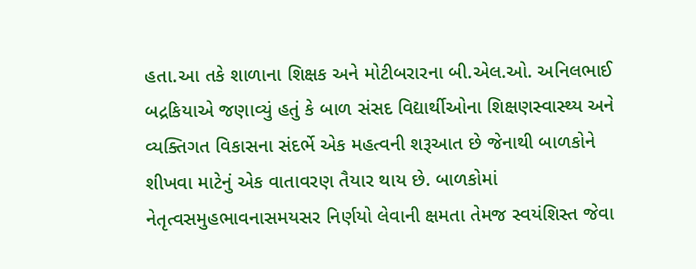હતા.આ તકે શાળાના શિક્ષક અને મોટીબરારના બી.એલ.ઓ. અનિલભાઈ બદ્રકિયાએ જણાવ્યું હતું કે બાળ સંસદ વિદ્યાર્થીઓના શિક્ષણસ્વાસ્થ્ય અને વ્યક્તિગત વિકાસના સંદર્ભે એક મહત્વની શરૂઆત છે જેનાથી બાળકોને શીખવા માટેનું એક વાતાવરણ તૈયાર થાય છે. બાળકોમાં નેતૃત્વસમુહભાવનાસમયસર નિર્ણયો લેવાની ક્ષમતા તેમજ સ્વયંશિસ્ત જેવા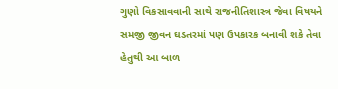ગુણો વિકસાવવાની સાથે રાજનીતિશાસ્ત્ર જેવા વિષયને સમજી જીવન ઘડતરમાં પણ ઉપકારક બનાવી શકે તેવા હેતુથી આ બાળ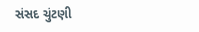સંસદ ચુંટણી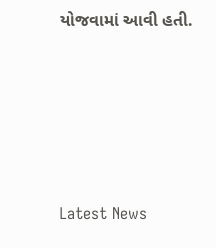યોજવામાં આવી હતી.






Latest News